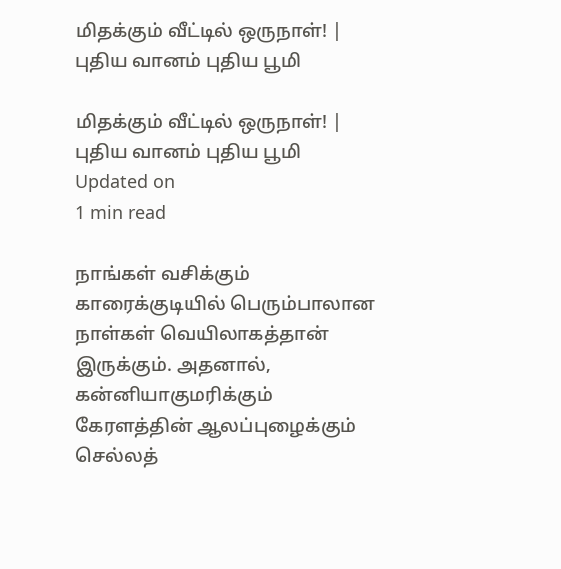மிதக்கும் வீட்டில் ஒருநாள்! | புதிய வானம் புதிய பூமி

மிதக்கும் வீட்டில் ஒருநாள்! | புதிய வானம் புதிய பூமி
Updated on
1 min read

நாங்கள் வசிக்கும் காரைக்குடியில் பெரும்பாலான நாள்கள் வெயிலாகத்தான் இருக்கும். அதனால், கன்னியாகுமரிக்கும் கேரளத்தின் ஆலப்புழைக்கும் செல்லத்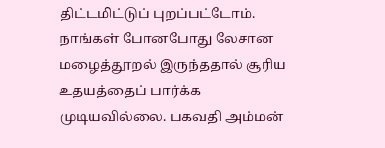திட்டமிட்டுப் புறப்பட்டோம். நாங்கள் போனபோது லேசான மழைத்தூறல் இருந்ததால் சூரிய உதயத்தைப் பார்க்க முடியவில்லை. பகவதி அம்மன்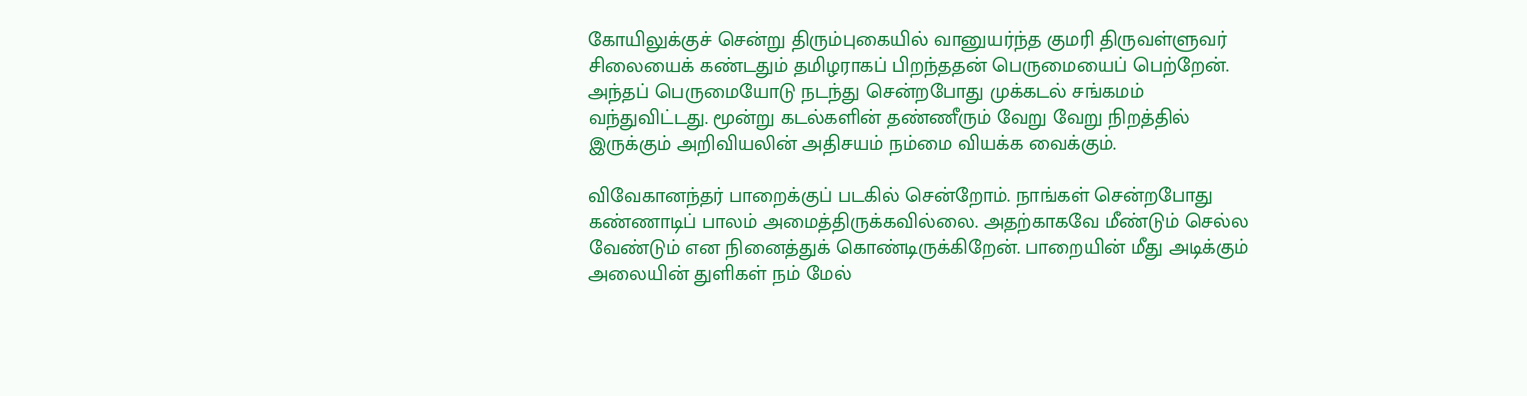கோயிலுக்குச் சென்று திரும்புகையில் வானுயர்ந்த குமரி திருவள்ளுவர் சிலையைக் கண்டதும் தமிழராகப் பிறந்ததன் பெருமையைப் பெற்றேன். அந்தப் பெருமையோடு நடந்து சென்றபோது முக்கடல் சங்கமம் வந்துவிட்டது. மூன்று கடல்களின் தண்ணீரும் வேறு வேறு நிறத்தில் இருக்கும் அறிவியலின் அதிசயம் நம்மை வியக்க வைக்கும்.

விவேகானந்தர் பாறைக்குப் படகில் சென்றோம். நாங்கள் சென்றபோது கண்ணாடிப் பாலம் அமைத்திருக்கவில்லை. அதற்காகவே மீண்டும் செல்ல வேண்டும் என நினைத்துக் கொண்டிருக்கிறேன். பாறையின் மீது அடிக்கும் அலையின் துளிகள் நம் மேல்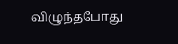விழுந்தபோது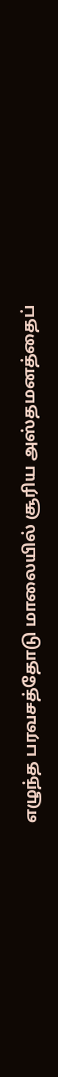எழுந்த பரவசத்தோடு மாலையில் சூரிய அஸ்தமனத்தைப்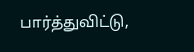பார்த்துவிட்டு,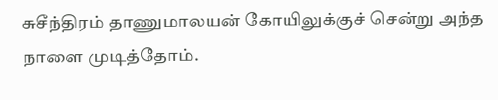சுசீந்திரம் தாணுமாலயன் கோயிலுக்குச் சென்று அந்த நாளை முடித்தோம்.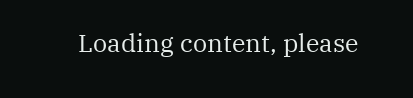Loading content, please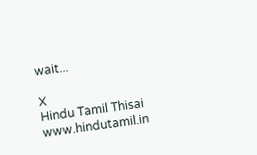wait...

X
Hindu Tamil Thisai
www.hindutamil.in